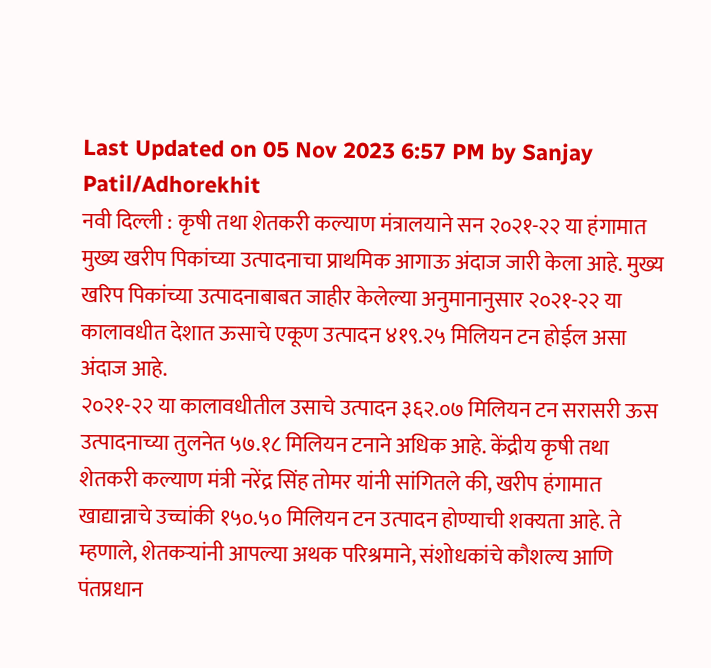Last Updated on 05 Nov 2023 6:57 PM by Sanjay Patil/Adhorekhit
नवी दिल्ली : कृषी तथा शेतकरी कल्याण मंत्रालयाने सन २०२१-२२ या हंगामात मुख्य खरीप पिकांच्या उत्पादनाचा प्राथमिक आगाऊ अंदाज जारी केला आहे. मुख्य खरिप पिकांच्या उत्पादनाबाबत जाहीर केलेल्या अनुमानानुसार २०२१-२२ या कालावधीत देशात ऊसाचे एकूण उत्पादन ४१९.२५ मिलियन टन होईल असा अंदाज आहे.
२०२१-२२ या कालावधीतील उसाचे उत्पादन ३६२.०७ मिलियन टन सरासरी ऊस उत्पादनाच्या तुलनेत ५७.१८ मिलियन टनाने अधिक आहे. केंद्रीय कृषी तथा शेतकरी कल्याण मंत्री नरेंद्र सिंह तोमर यांनी सांगितले की, खरीप हंगामात खाद्यान्नाचे उच्चांकी १५०.५० मिलियन टन उत्पादन होण्याची शक्यता आहे. ते म्हणाले, शेतकऱ्यांनी आपल्या अथक परिश्रमाने, संशोधकांचे कौशल्य आणि पंतप्रधान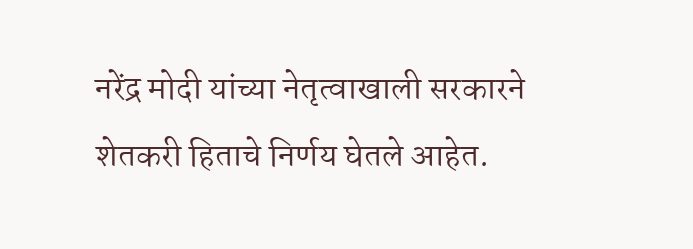नरेंद्र मोदी यांच्या नेतृत्वाखाली सरकारने शेतकरी हिताचे निर्णय घेतले आहेत.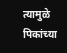त्यामुळे पिकांच्या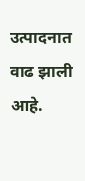उत्पादनात वाढ झाली आहे.